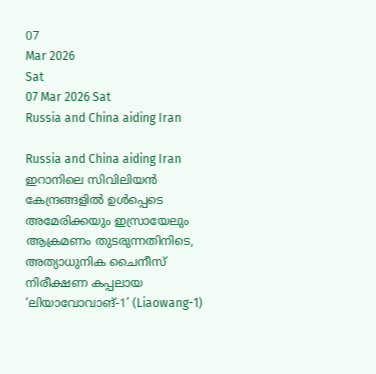07
Mar 2026
Sat
07 Mar 2026 Sat
Russia and China aiding Iran

Russia and China aiding Iran ഇറാനിലെ സിവിലിയന്‍ കേന്ദ്രങ്ങളില്‍ ഉള്‍പ്പെടെ അമേരിക്കയും ഇസ്രായേലും ആക്രമണം തുടരുന്നതിനിടെ, അത്യാധുനിക ചൈനീസ് നിരീക്ഷണ കപ്പലായ ‘ലിയാവോവാങ്-1’ (Liaowang-1)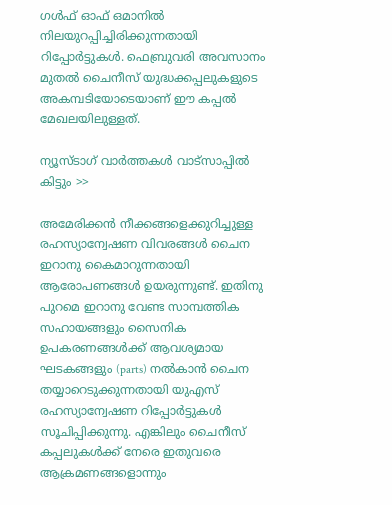ഗള്‍ഫ് ഓഫ് ഒമാനില്‍ നിലയുറപ്പിച്ചിരിക്കുന്നതായി റിപ്പോര്‍ട്ടുകള്‍. ഫെബ്രുവരി അവസാനം മുതല്‍ ചൈനീസ് യുദ്ധക്കപ്പലുകളുടെ അകമ്പടിയോടെയാണ് ഈ കപ്പല്‍ മേഖലയിലുള്ളത്.

ന്യൂസ്ടാഗ് വാര്‍ത്തകള്‍ വാട്‌സാപ്പില്‍ കിട്ടും >>

അമേരിക്കന്‍ നീക്കങ്ങളെക്കുറിച്ചുള്ള രഹസ്യാന്വേഷണ വിവരങ്ങള്‍ ചൈന ഇറാനു കൈമാറുന്നതായി ആരോപണങ്ങള്‍ ഉയരുന്നുണ്ട്. ഇതിനു പുറമെ ഇറാനു വേണ്ട സാമ്പത്തിക സഹായങ്ങളും സൈനിക ഉപകരണങ്ങള്‍ക്ക് ആവശ്യമായ ഘടകങ്ങളും (parts) നല്‍കാന്‍ ചൈന തയ്യാറെടുക്കുന്നതായി യുഎസ് രഹസ്യാന്വേഷണ റിപ്പോര്‍ട്ടുകള്‍ സൂചിപ്പിക്കുന്നു. എങ്കിലും ചൈനീസ് കപ്പലുകള്‍ക്ക് നേരെ ഇതുവരെ ആക്രമണങ്ങളൊന്നും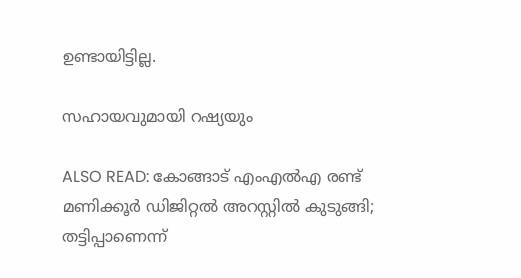ഉണ്ടായിട്ടില്ല.

സഹായവുമായി റഷ്യയും

ALSO READ: കോങ്ങാട് എംഎല്‍എ രണ്ട് മണിക്കൂര്‍ ഡിജിറ്റല്‍ അറസ്റ്റില്‍ കുടുങ്ങി; തട്ടിപ്പാണെന്ന്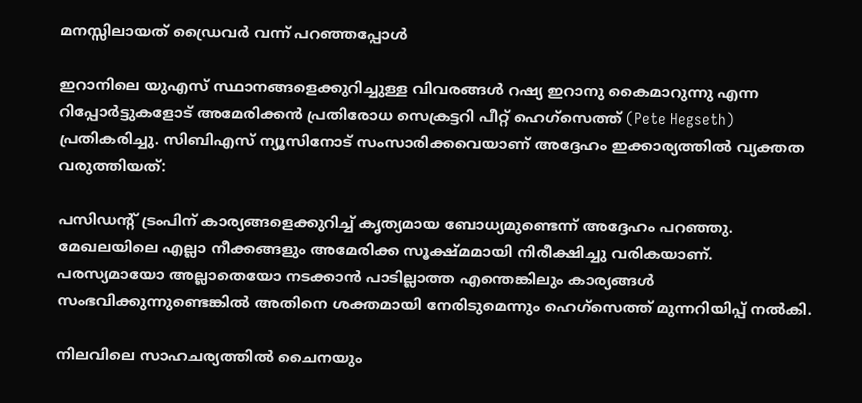മനസ്സിലായത് ഡ്രൈവര്‍ വന്ന് പറഞ്ഞപ്പോള്‍

ഇറാനിലെ യുഎസ് സ്ഥാനങ്ങളെക്കുറിച്ചുള്ള വിവരങ്ങള്‍ റഷ്യ ഇറാനു കൈമാറുന്നു എന്ന റിപ്പോര്‍ട്ടുകളോട് അമേരിക്കന്‍ പ്രതിരോധ സെക്രട്ടറി പീറ്റ് ഹെഗ്സെത്ത് (Pete Hegseth) പ്രതികരിച്ചു. സിബിഎസ് ന്യൂസിനോട് സംസാരിക്കവെയാണ് അദ്ദേഹം ഇക്കാര്യത്തില്‍ വ്യക്തത വരുത്തിയത്:

പസിഡന്റ് ട്രംപിന് കാര്യങ്ങളെക്കുറിച്ച് കൃത്യമായ ബോധ്യമുണ്ടെന്ന് അദ്ദേഹം പറഞ്ഞു. മേഖലയിലെ എല്ലാ നീക്കങ്ങളും അമേരിക്ക സൂക്ഷ്മമായി നിരീക്ഷിച്ചു വരികയാണ്. പരസ്യമായോ അല്ലാതെയോ നടക്കാന്‍ പാടില്ലാത്ത എന്തെങ്കിലും കാര്യങ്ങള്‍ സംഭവിക്കുന്നുണ്ടെങ്കില്‍ അതിനെ ശക്തമായി നേരിടുമെന്നും ഹെഗ്സെത്ത് മുന്നറിയിപ്പ് നല്‍കി.

നിലവിലെ സാഹചര്യത്തില്‍ ചൈനയും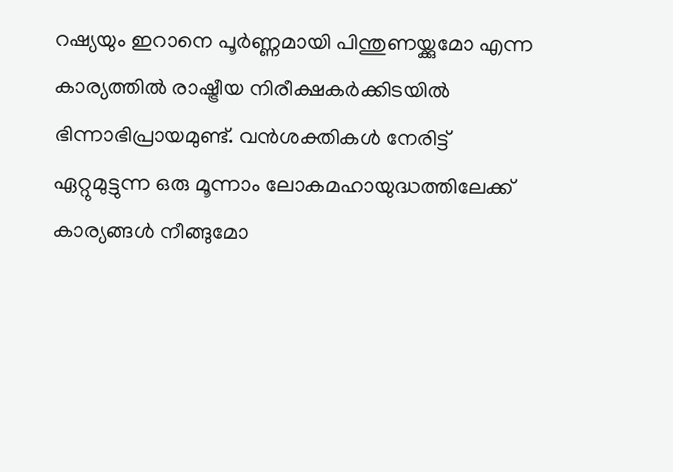റഷ്യയും ഇറാനെ പൂര്‍ണ്ണമായി പിന്തുണയ്ക്കുമോ എന്ന കാര്യത്തില്‍ രാഷ്ട്രീയ നിരീക്ഷകര്‍ക്കിടയില്‍ ഭിന്നാഭിപ്രായമുണ്ട്. വന്‍ശക്തികള്‍ നേരിട്ട് ഏറ്റുമുട്ടുന്ന ഒരു മൂന്നാം ലോകമഹായുദ്ധത്തിലേക്ക് കാര്യങ്ങള്‍ നീങ്ങുമോ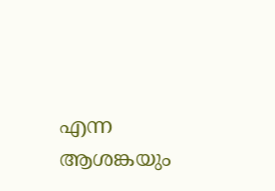എന്ന ആശങ്കയും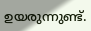ഉയരുന്നുണ്ട്.